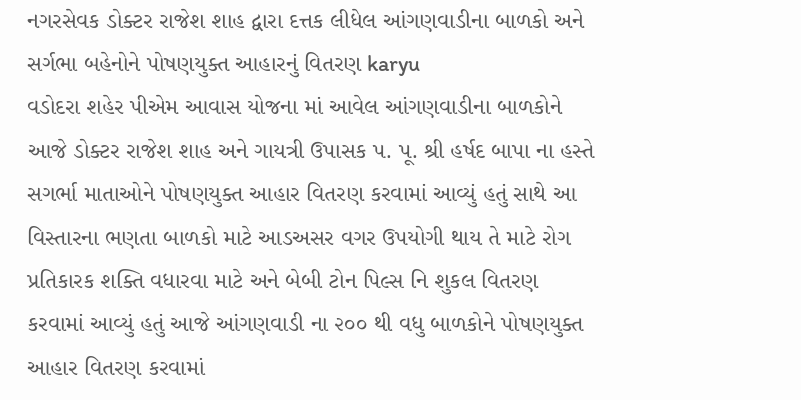નગરસેવક ડોક્ટર રાજેશ શાહ દ્વારા દત્તક લીધેલ આંગણવાડીના બાળકો અને સર્ગભા બહેનોને પોષણયુક્ત આહારનું વિતરણ karyu
વડોદરા શહેર પીએમ આવાસ યોજના માં આવેલ આંગણવાડીના બાળકોને આજે ડોક્ટર રાજેશ શાહ અને ગાયત્રી ઉપાસક પ. પૂ. શ્રી હર્ષદ બાપા ના હસ્તે સગર્ભા માતાઓને પોષણયુક્ત આહાર વિતરણ કરવામાં આવ્યું હતું સાથે આ વિસ્તારના ભણતા બાળકો માટે આડઅસર વગર ઉપયોગી થાય તે માટે રોગ પ્રતિકારક શક્તિ વધારવા માટે અને બેબી ટોન પિલ્સ નિ શુકલ વિતરણ કરવામાં આવ્યું હતું આજે આંગણવાડી ના ૨૦૦ થી વધુ બાળકોને પોષણયુક્ત આહાર વિતરણ કરવામાં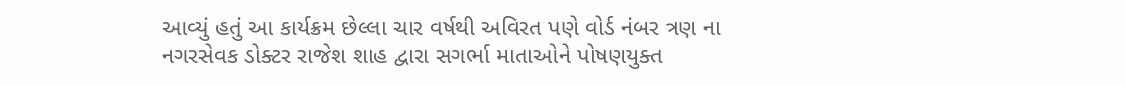આવ્યું હતું આ કાર્યક્રમ છેલ્લા ચાર વર્ષથી અવિરત પણે વોર્ડ નંબર ત્રણ ના નગરસેવક ડોક્ટર રાજેશ શાહ દ્વારા સગર્ભા માતાઓને પોષણયુક્ત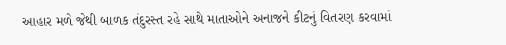આહાર મળે જેથી બાળક તંદુરસ્ત રહે સાથે માતાઓને અનાજને કીટનું વિતરણ કરવામાં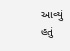આવ્યું હતું